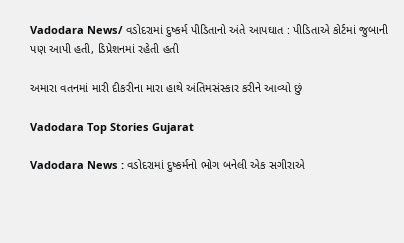Vadodara News/ વડોદરામાં દુષ્કર્મ પીડિતાનો અંતે આપઘાત : પીડિતાએ કોર્ટમાં જુબાની પણ આપી હતી, ડિપ્રેશનમાં રહેતી હતી

અમારા વતનમાં મારી દીકરીના મારા હાથે અંતિમસંસ્કાર કરીને આવ્યો છું

Vadodara Top Stories Gujarat

Vadodara News : વડોદરામાં દુષ્કર્મનો ભોગ બનેલી એક સગીરાએ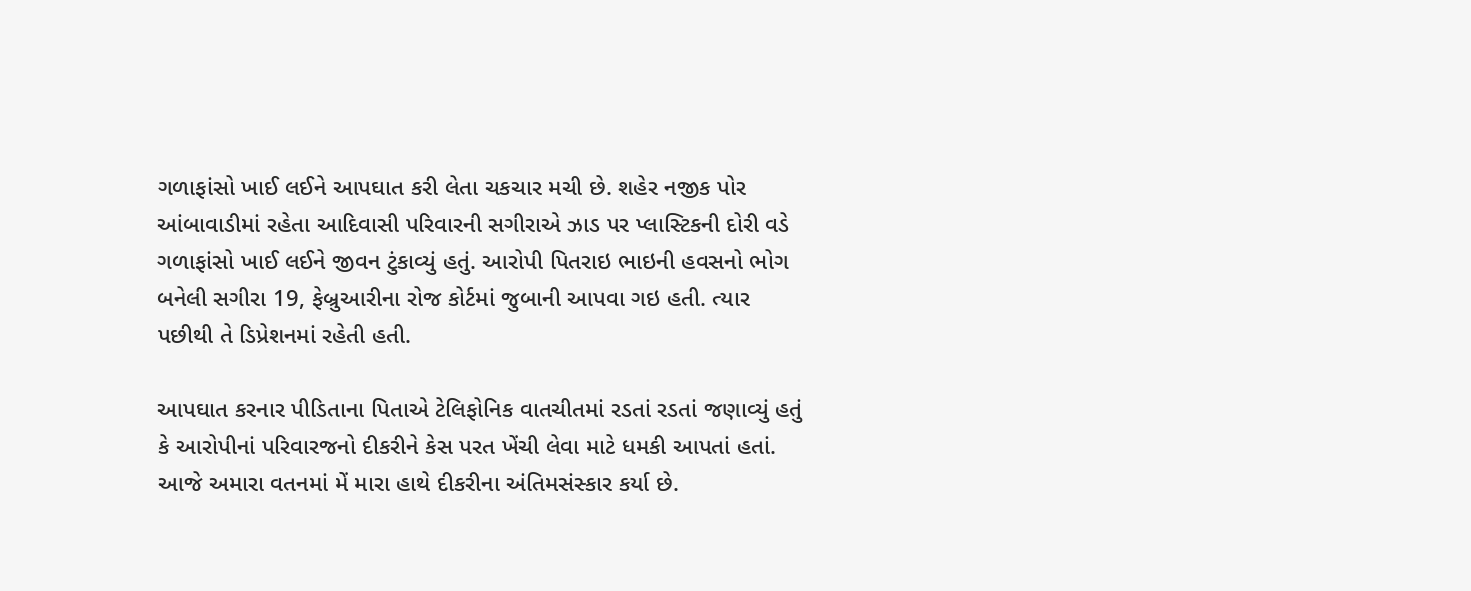ગળાફાંસો ખાઈ લઈને આપઘાત કરી લેતા ચકચાર મચી છે. શહેર નજીક પોર આંબાવાડીમાં રહેતા આદિવાસી પરિવારની સગીરાએ ઝાડ પર પ્લાસ્ટિકની દોરી વડે ગળાફાંસો ખાઈ લઈને જીવન ટુંકાવ્યું હતું. આરોપી પિતરાઇ ભાઇની હવસનો ભોગ બનેલી સગીરા 19, ફેબ્રુઆરીના રોજ કોર્ટમાં જુબાની આપવા ગઇ હતી. ત્યાર પછીથી તે ડિપ્રેશનમાં રહેતી હતી.

આપઘાત કરનાર પીડિતાના પિતાએ ટેલિફોનિક વાતચીતમાં રડતાં રડતાં જણાવ્યું હતું કે આરોપીનાં પરિવારજનો દીકરીને કેસ પરત ખેંચી લેવા માટે ધમકી આપતાં હતાં. આજે અમારા વતનમાં મેં મારા હાથે દીકરીના અંતિમસંસ્કાર કર્યા છે.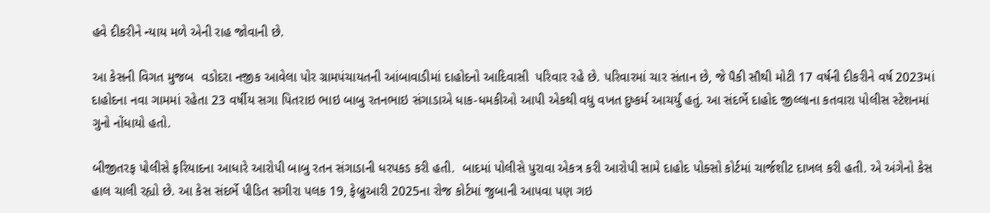હવે દીકરીને ન્યાય મળે એની રાહ જોવાની છે.

આ કેસની વિગત મુજબ  વડોદરા નજીક આવેલા પોર ગ્રામપંચાયતની આંબાવાડીમાં દાહોદનો આદિવાસી  પરિવાર રહે છે. પરિવારમાં ચાર‌ સંતાન છે, જે પૈકી સૌથી મોટી 17 વર્ષની દીકરીને વર્ષ 2023માં દાહોદના નવા ગામમાં રહેતા 23 વર્ષીય સગા પિતરાઇ ભાઇ બાબુ રતનભાઇ સંગાડાએ ધાક-ધમકીઓ આપી એકથી વધુ વખત દુષ્કર્મ આચર્યું હતું. આ સંદર્ભે દાહોદ જીલ્લાના કતવારા પોલીસ સ્ટેશનમાં ગુનો નોંધાયો હતો.

બીજીતરફ પોલીસે ફરિયાદના આધારે આરોપી બાબુ રતન સંગાડાની ધરપકડ કરી હતી.  બાદમાં પોલીસે પુરાવા એકત્ર કરી આરોપી સામે દાહોદ પોક્સો કોર્ટમાં ચાર્જશીટ દાખલ કરી હતી. એ અંગેનો કેસ હાલ ચાલી રહ્યો છે. આ કેસ સંદર્ભે પીડિત સગીરા પલક 19, ફેબ્રુઆરી 2025ના રોજ કોર્ટમાં જુબાની આપવા પણ ગઇ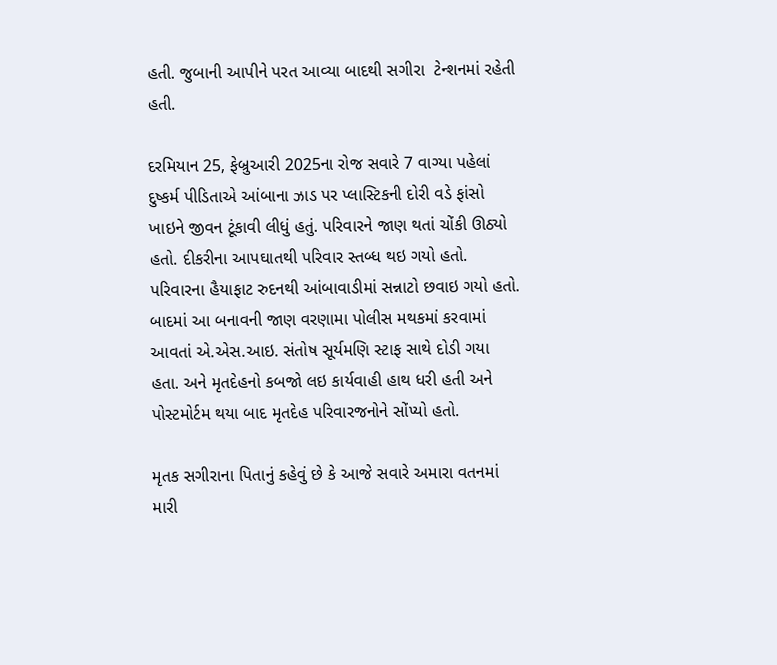હતી. જુબાની આપીને પરત આવ્યા બાદથી સગીરા  ટેન્શનમાં રહેતી હતી.

દરમિયાન 25, ફેબ્રુઆરી 2025ના રોજ સવારે 7 વાગ્યા પહેલાં દુષ્કર્મ પીડિતાએ આંબાના ઝાડ પર પ્લાસ્ટિકની દોરી વડે ફાંસો ખાઇને જીવન ટૂંકાવી લીધું હતું. પરિવારને જાણ થતાં ચોંકી ઊઠ્યો હતો. દીકરીના આપઘાતથી પરિવાર સ્તબ્ધ થઇ ગયો હતો. પરિવારના હૈયાફાટ રુદનથી આંબાવાડીમાં સન્નાટો છવાઇ ગયો હતો. બાદમાં આ બનાવની જાણ વરણામા પોલીસ મથકમાં કરવામાં આવતાં એ.એસ.આઇ. સંતોષ સૂર્યમણિ સ્ટાફ સાથે દોડી ગયા હતા. અને મૃતદેહનો કબજો લઇ કાર્યવાહી હાથ ધરી હતી અને પોસ્ટમોર્ટમ થયા બાદ મૃતદેહ પરિવારજનોને સોંપ્યો હતો.

મૃતક સગીરાના પિતાનું કહેવું છે કે આજે સવારે અમારા વતનમાં મારી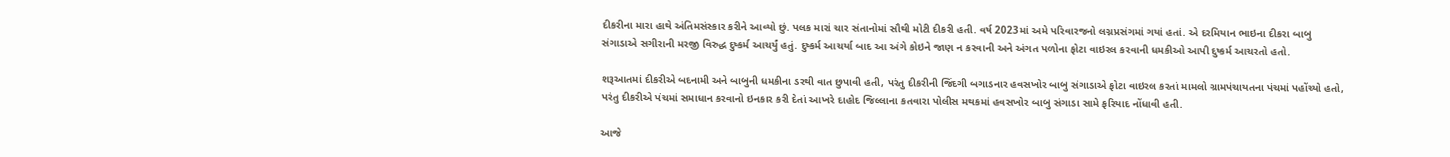દીકરીના મારા હાથે અંતિમસંસ્કાર કરીને આવ્યો છું. પલક મારાં ચાર સંતાનોમાં સૌથી મોટી દીકરી હતી. વર્ષ 2023માં અમે પરિવારજનો લગ્નપ્રસંગમાં ગયાં હતાં. એ દરમિયાન ભાઇના દીકરા બાબુ સંગાડાએ સગીરાની મરજી વિરુદ્ધ દુષ્કર્મ આચર્યું હતું. દુષ્કર્મ આચર્યા બાદ આ અંગે કોઇને જાણ ન કરવાની અને અંગત પળોના ફોટા વાઇરલ કરવાની ધમકીઓ આપી દુષ્કર્મ આચરતો હતો.

શરૂઆતમાં દીકરીએ બદનામી અને બાબુની ધમકીના ડરથી વાત છુપાવી હતી, પરંતુ દીકરીની જિંદગી બગાડનાર હવસખોર બાબુ સંગાડાએ ફોટા વાઇરલ કરતાં મામલો ગ્રામપંચાયતના પંચમાં પહોંચ્યો હતો, પરંતુ દીકરીએ પંચમાં સમાધાન કરવાનો ઇનકાર કરી દેતાં આખરે દાહોદ જિલ્લાના કતવારા પોલીસ મથકમાં હવસખોર બાબુ સંગાડા સામે ફરિયાદ નોંધાવી હતી.

આજે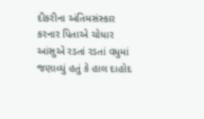દીકરીના અંતિમસંસ્કાર કરનાર પિતાએ ચોધાર આંસુએ રડતાં રડતાં વધુમાં જણાવ્યું હતું કે હાલ દાહોદ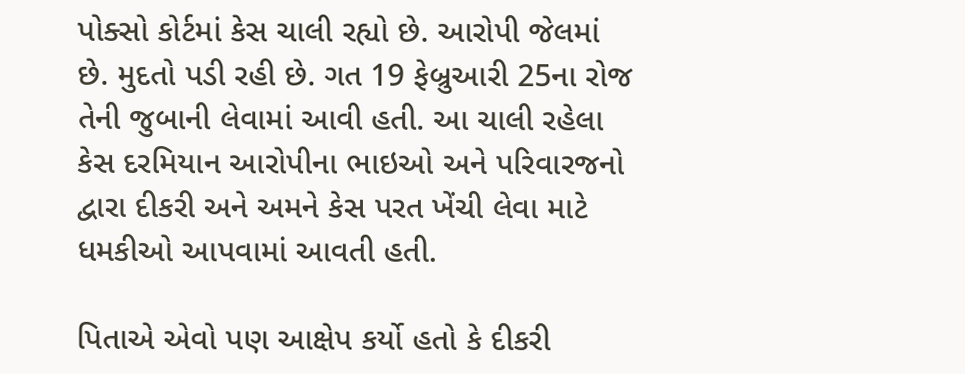પોક્સો કોર્ટમાં કેસ ચાલી રહ્યો છે. આરોપી જેલમાં છે. મુદતો પડી રહી છે. ગત 19 ફેબ્રુઆરી 25ના રોજ તેની જુબાની લેવામાં આવી હતી. આ ચાલી રહેલા કેસ દરમિયાન આરોપીના ભાઇઓ અને પરિવારજનો દ્વારા દીકરી અને અમને કેસ પરત ખેંચી લેવા માટે ધમકીઓ આપવામાં આવતી હતી.

પિતાએ એવો પણ આક્ષેપ કર્યો હતો કે દીકરી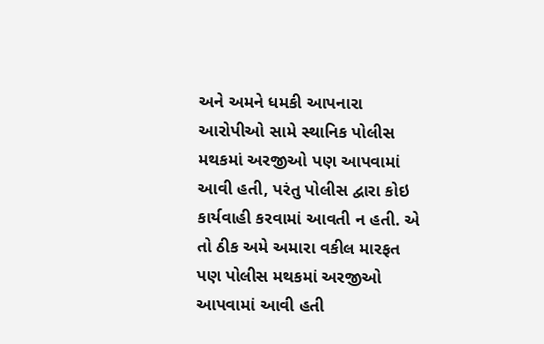અને અમને ધમકી આપનારા આરોપીઓ સામે સ્થાનિક પોલીસ મથકમાં અરજીઓ પણ આપવામાં આવી હતી, પરંતુ પોલીસ દ્વારા કોઇ કાર્યવાહી કરવામાં આવતી ન હતી. એ તો ઠીક અમે અમારા વકીલ મારફત પણ પોલીસ મથકમાં અરજીઓ આપવામાં આવી હતી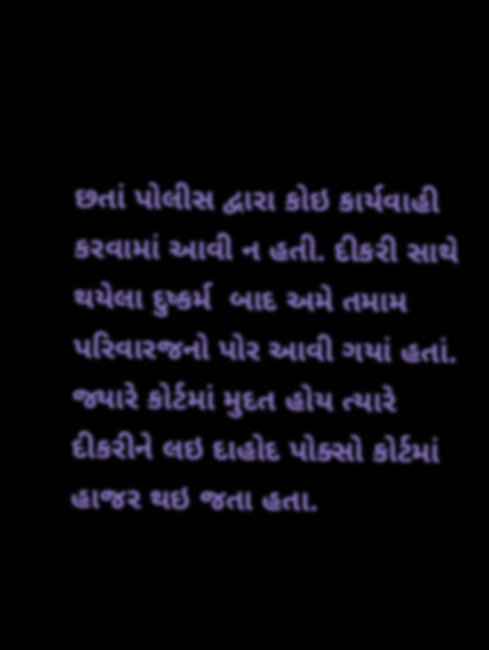છતાં પોલીસ દ્વારા કોઇ કાર્યવાહી કરવામાં આવી ન હતી. દીકરી સાથે થયેલા દુષ્કર્મ  બાદ અમે તમામ પરિવારજનો પોર આવી ગયાં હતાં. જ્યારે કોર્ટમાં મુદત હોય ત્યારે દીકરીને લઇ દાહોદ પોક્સો કોર્ટમાં હાજર થઇ જતા હતા.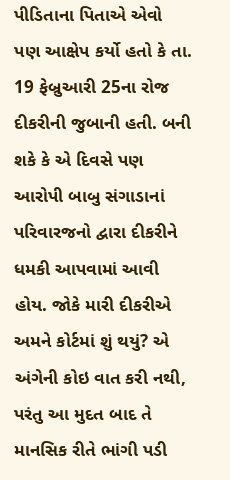પીડિતાના પિતાએ એવો પણ આક્ષેપ કર્યો હતો કે તા. 19 ફેબ્રુઆરી 25ના રોજ દીકરીની જુબાની હતી. બની શકે કે એ દિવસે પણ આરોપી બાબુ સંગાડાનાં પરિવારજનો દ્વારા દીકરીને ધમકી આપવામાં આવી હોય. જોકે મારી દીકરીએ અમને કોર્ટમાં શું થયું? એ અંગેની કોઇ વાત કરી નથી, પરંતુ આ મુદત બાદ તે માનસિક રીતે ભાંગી પડી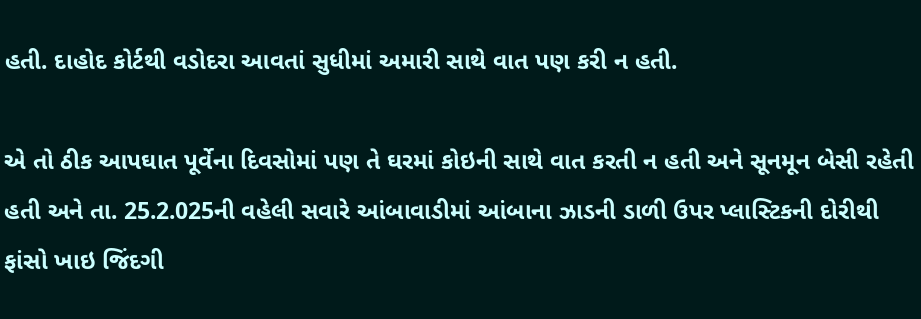હતી. દાહોદ કોર્ટથી વડોદરા આવતાં સુધીમાં અમારી સાથે વાત પણ કરી ન હતી.

એ તો ઠીક આપઘાત પૂર્વેના દિવસોમાં પણ તે ઘરમાં કોઇની સાથે વાત કરતી ન હતી અને સૂનમૂન બેસી રહેતી હતી અને તા. 25.2.025ની વહેલી સવારે આંબાવાડીમાં આંબાના ઝાડની ડાળી ઉપર પ્લાસ્ટિકની દોરીથી ફાંસો ખાઇ જિંદગી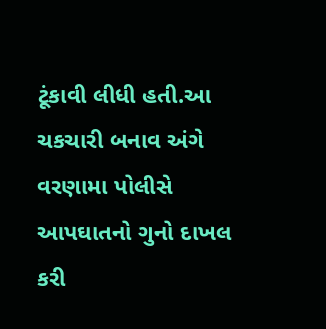ટૂંકાવી લીધી હતી.આ ચકચારી બનાવ અંગે વરણામા પોલીસે આપઘાતનો ગુનો દાખલ કરી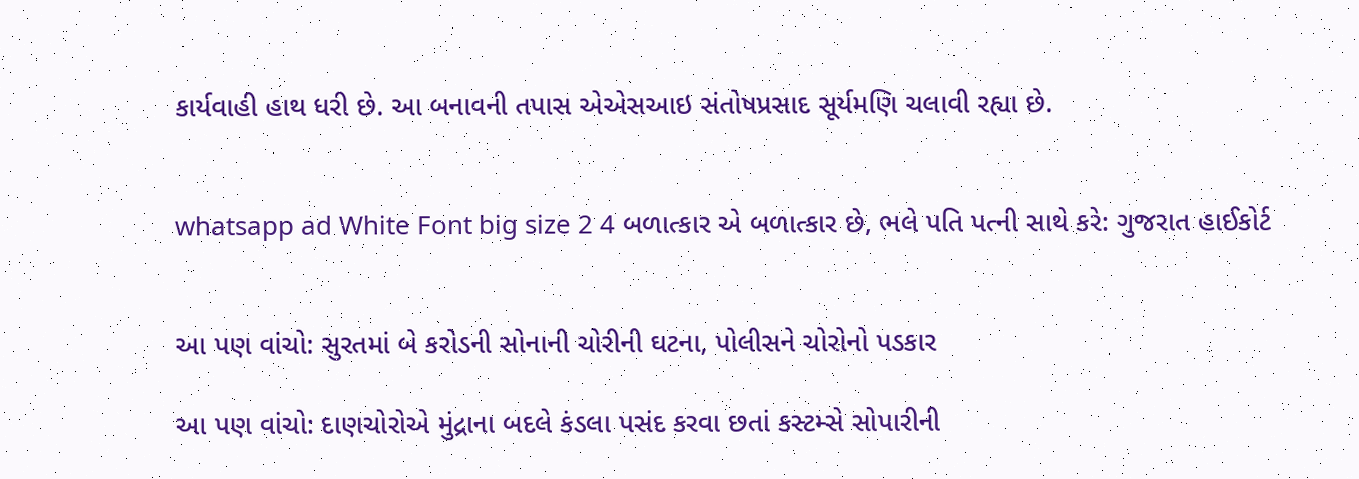કાર્યવાહી હાથ ધરી છે. આ બનાવની તપાસ એએસઆઇ સંતોષપ્રસાદ સૂર્યમણિ ચલાવી રહ્યા છે.


whatsapp ad White Font big size 2 4 બળાત્કાર એ બળાત્કાર છે, ભલે પતિ પત્ની સાથે કરે: ગુજરાત હાઈકોર્ટ


આ પણ વાંચો: સુરતમાં બે કરોડની સોનાની ચોરીની ઘટના, પોલીસને ચોરોનો પડકાર

આ પણ વાંચો: દાણચોરોએ મુંદ્રાના બદલે કંડલા પસંદ કરવા છતાં કસ્ટમ્સે સોપારીની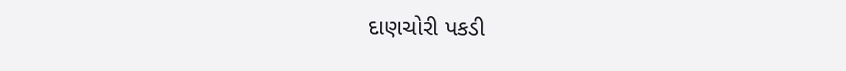દાણચોરી પકડી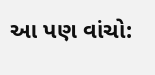આ પણ વાંચો: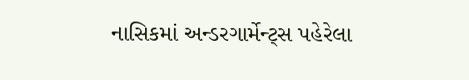નાસિકમાં અન્ડરગાર્મેન્ટ્સ પહેરેલા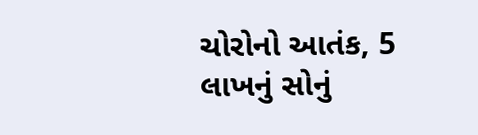ચોરોનો આતંક, 5 લાખનું સોનું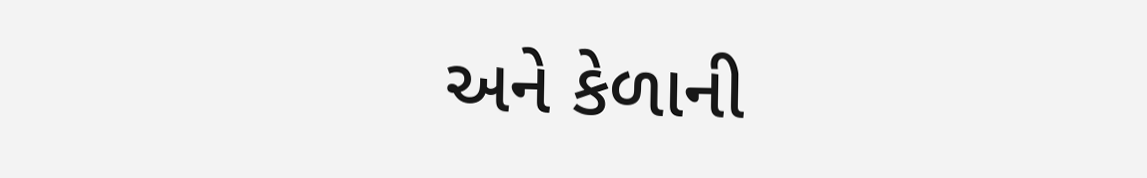અને કેળાની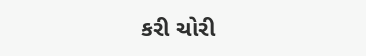કરી ચોરી